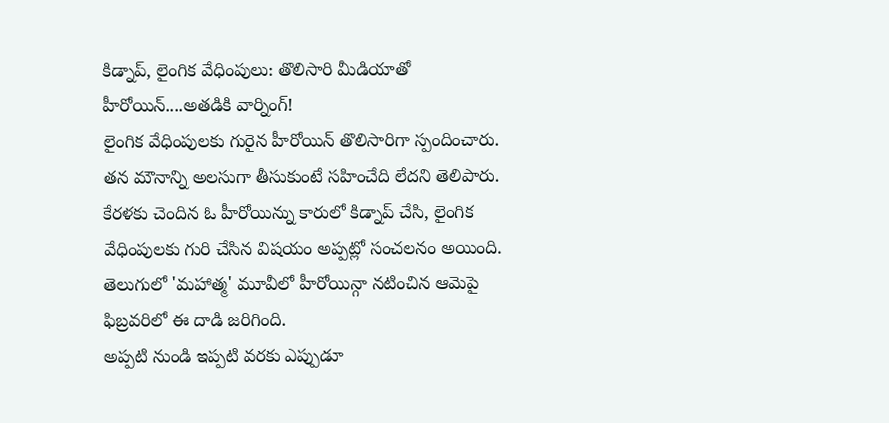కిడ్నాప్, లైంగిక వేధింపులు: తొలిసారి మీడియాతో హీరోయిన్....అతడికి వార్నింగ్!
లైంగిక వేధింపులకు గురైన హీరోయిన్ తొలిసారిగా స్పందించారు. తన మౌనాన్ని అలసుగా తీసుకుంటే సహించేది లేదని తెలిపారు.
కేరళకు చెందిన ఓ హీరోయిన్ను కారులో కిడ్నాప్ చేసి, లైంగిక వేధింపులకు గురి చేసిన విషయం అప్పట్లో సంచలనం అయింది. తెలుగులో 'మహాత్మ' మూవీలో హీరోయిన్గా నటించిన ఆమెపై ఫిబ్రవరిలో ఈ దాడి జరిగింది.
అప్పటి నుండి ఇప్పటి వరకు ఎప్పుడూ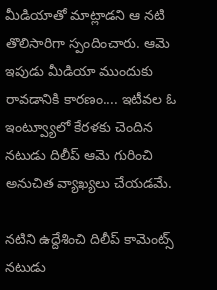మీడియాతో మాట్లాడని ఆ నటి తొలిసారిగా స్పందించారు. ఆమె ఇపుడు మీడియా ముందుకు రావడానికి కారణం.... ఇటీవల ఓ ఇంట్వ్యూలో కేరళకు చెందిన నటుడు దిలీప్ ఆమె గురించి అనుచిత వ్యాఖ్యలు చేయడమే.

నటిని ఉద్దేశించి దిలీప్ కామెంట్స్
నటుడు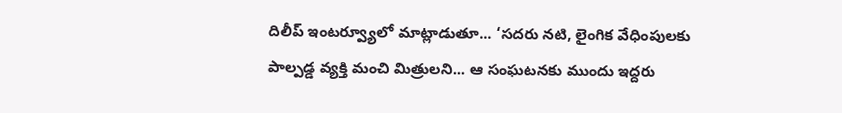దిలీప్ ఇంటర్వ్యూలో మాట్లాడుతూ... ‘సదరు నటి, లైంగిక వేధింపులకు పాల్పడ్డ వ్యక్తి మంచి మిత్రులని... ఆ సంఘటనకు ముందు ఇద్దరు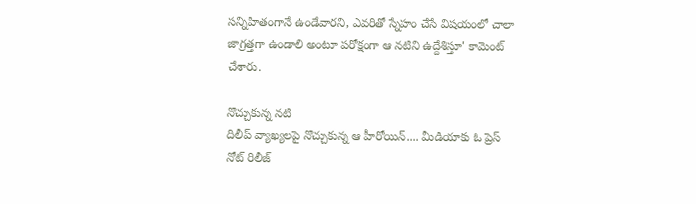సన్నిహితంగానే ఉండేవారని, ఎవరితో స్నేహం చేసే విషయంలో చాలా జాగ్రత్తగా ఉండాలి అంటూ పరోక్షంగా ఆ నటిని ఉద్దేశిస్తూ' కామెంట్ చేశారు.

నొచ్చుకున్న నటి
దిలీప్ వ్యాఖ్యలపై నొచ్చుకున్న ఆ హీరోయిన్.... మీడియాకు ఓ ప్రెస్ నోట్ రిలీజ్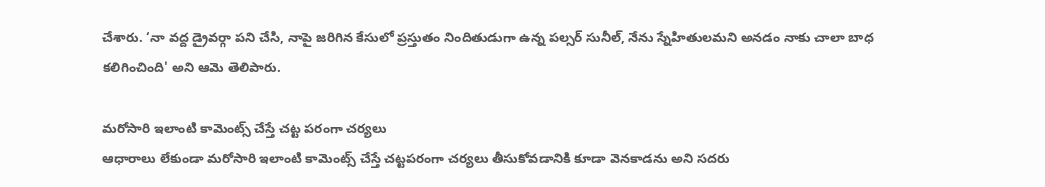చేశారు. ‘నా వద్ద డ్రైవర్గా పని చేసి, నాపై జరిగిన కేసులో ప్రస్తుతం నిందితుడుగా ఉన్న పల్సర్ సునీల్, నేను స్నేహితులమని అనడం నాకు చాలా బాధ కలిగించింది' అని ఆమె తెలిపారు.

మరోసారి ఇలాంటి కామెంట్స్ చేస్తే చట్ట పరంగా చర్యలు
ఆధారాలు లేకుండా మరోసారి ఇలాంటి కామెంట్స్ చేస్తే చట్టపరంగా చర్యలు తీసుకోవడానికి కూడా వెనకాడను అని సదరు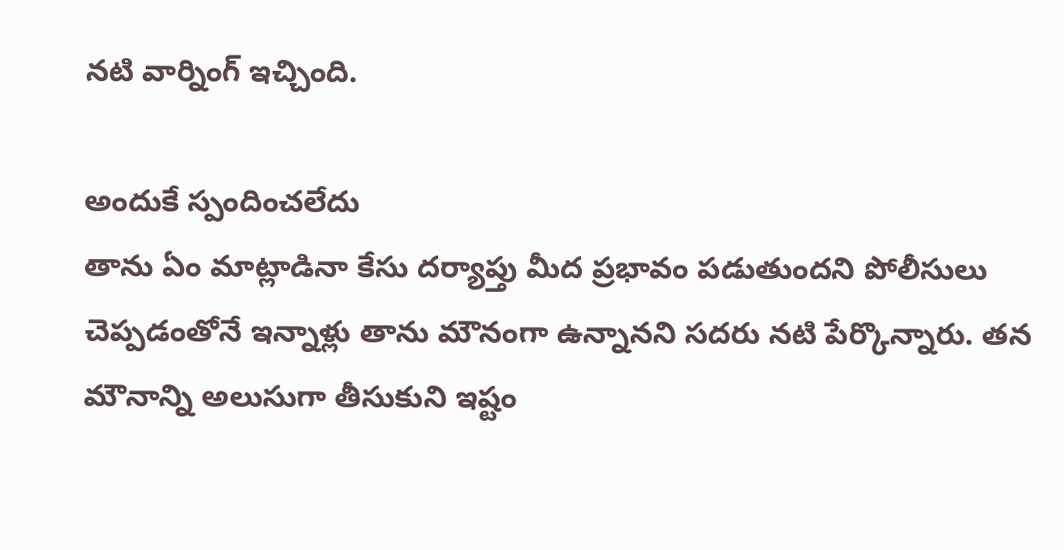నటి వార్నింగ్ ఇచ్చింది.

అందుకే స్పందించలేదు
తాను ఏం మాట్లాడినా కేసు దర్యాప్తు మీద ప్రభావం పడుతుందని పోలీసులు చెప్పడంతోనే ఇన్నాళ్లు తాను మౌనంగా ఉన్నానని సదరు నటి పేర్కొన్నారు. తన మౌనాన్ని అలుసుగా తీసుకుని ఇష్టం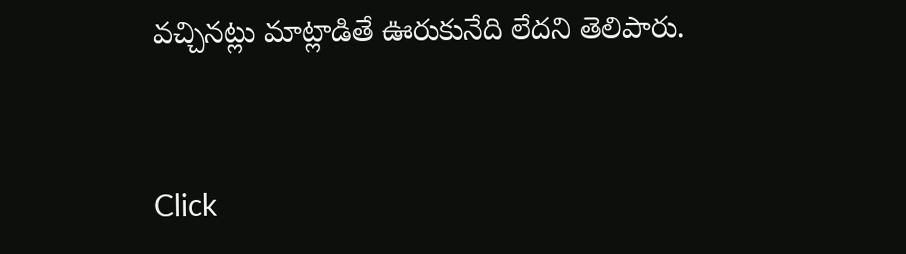వచ్చినట్లు మాట్లాడితే ఊరుకునేది లేదని తెలిపారు.


Click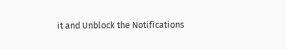it and Unblock the Notifications